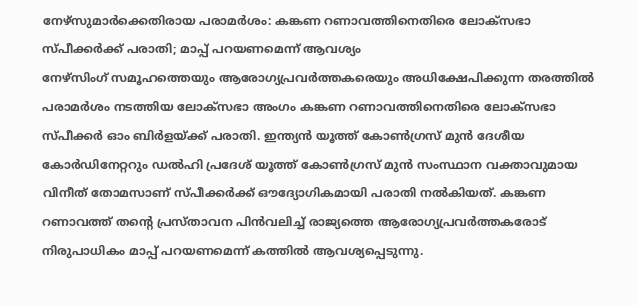നേഴ്സുമാർക്കെതിരായ പരാമർശം: കങ്കണ റണാവത്തിനെതിരെ ലോക്സഭാ സ്പീക്കർക്ക് പരാതി; മാപ്പ് പറയണമെന്ന് ആവശ്യം
നേഴ്സിംഗ് സമൂഹത്തെയും ആരോഗ്യപ്രവർത്തകരെയും അധിക്ഷേപിക്കുന്ന തരത്തിൽ പരാമർശം നടത്തിയ ലോക്സഭാ അംഗം കങ്കണ റണാവത്തിനെതിരെ ലോക്സഭാ സ്പീക്കർ ഓം ബിർളയ്ക്ക് പരാതി. ഇന്ത്യൻ യൂത്ത് കോൺഗ്രസ് മുൻ ദേശീയ കോർഡിനേറ്ററും ഡൽഹി പ്രദേശ് യൂത്ത് കോൺഗ്രസ് മുൻ സംസ്ഥാന വക്താവുമായ വിനീത് തോമസാണ് സ്പീക്കർക്ക് ഔദ്യോഗികമായി പരാതി നൽകിയത്. കങ്കണ റണാവത്ത് തന്റെ പ്രസ്താവന പിൻവലിച്ച് രാജ്യത്തെ ആരോഗ്യപ്രവർത്തകരോട് നിരുപാധികം മാപ്പ് പറയണമെന്ന് കത്തിൽ ആവശ്യപ്പെടുന്നു.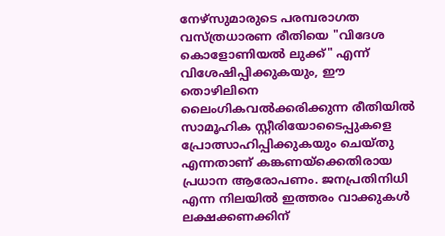നേഴ്സുമാരുടെ പരമ്പരാഗത വസ്ത്രധാരണ രീതിയെ "വിദേശ കൊളോണിയൽ ലുക്ക്" എന്ന് വിശേഷിപ്പിക്കുകയും, ഈ തൊഴിലിനെ ലൈംഗികവൽക്കരിക്കുന്ന രീതിയിൽ സാമൂഹിക സ്റ്റീരിയോടൈപ്പുകളെ പ്രോത്സാഹിപ്പിക്കുകയും ചെയ്തു എന്നതാണ് കങ്കണയ്ക്കെതിരായ പ്രധാന ആരോപണം. ജനപ്രതിനിധി എന്ന നിലയിൽ ഇത്തരം വാക്കുകൾ ലക്ഷക്കണക്കിന്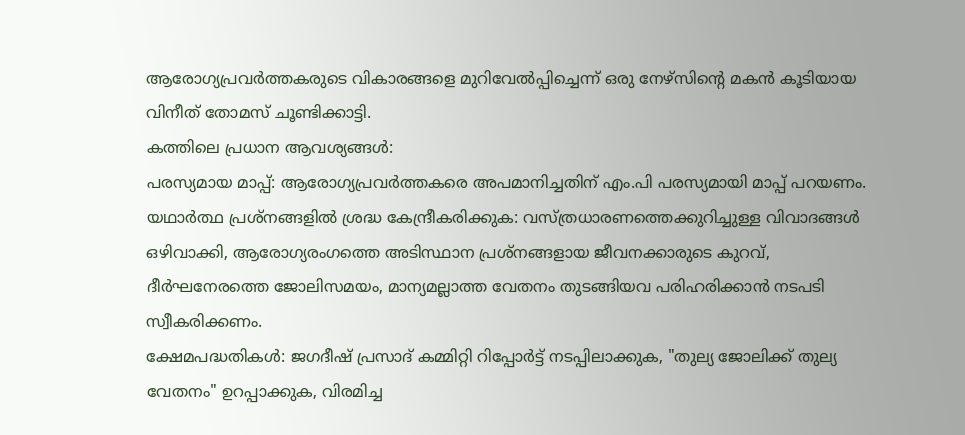ആരോഗ്യപ്രവർത്തകരുടെ വികാരങ്ങളെ മുറിവേൽപ്പിച്ചെന്ന് ഒരു നേഴ്സിന്റെ മകൻ കൂടിയായ വിനീത് തോമസ് ചൂണ്ടിക്കാട്ടി.
കത്തിലെ പ്രധാന ആവശ്യങ്ങൾ:
പരസ്യമായ മാപ്പ്: ആരോഗ്യപ്രവർത്തകരെ അപമാനിച്ചതിന് എം.പി പരസ്യമായി മാപ്പ് പറയണം.
യഥാർത്ഥ പ്രശ്നങ്ങളിൽ ശ്രദ്ധ കേന്ദ്രീകരിക്കുക: വസ്ത്രധാരണത്തെക്കുറിച്ചുള്ള വിവാദങ്ങൾ ഒഴിവാക്കി, ആരോഗ്യരംഗത്തെ അടിസ്ഥാന പ്രശ്നങ്ങളായ ജീവനക്കാരുടെ കുറവ്, ദീർഘനേരത്തെ ജോലിസമയം, മാന്യമല്ലാത്ത വേതനം തുടങ്ങിയവ പരിഹരിക്കാൻ നടപടി സ്വീകരിക്കണം.
ക്ഷേമപദ്ധതികൾ: ജഗദീഷ് പ്രസാദ് കമ്മിറ്റി റിപ്പോർട്ട് നടപ്പിലാക്കുക, "തുല്യ ജോലിക്ക് തുല്യ വേതനം" ഉറപ്പാക്കുക, വിരമിച്ച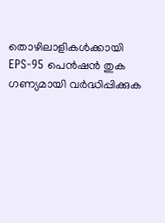തൊഴിലാളികൾക്കായി EPS-95 പെൻഷൻ തുക ഗണ്യമായി വർദ്ധിപ്പിക്കുക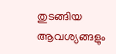തുടങ്ങിയ ആവശ്യങ്ങളും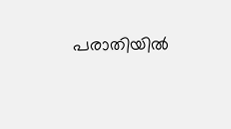പരാതിയിൽ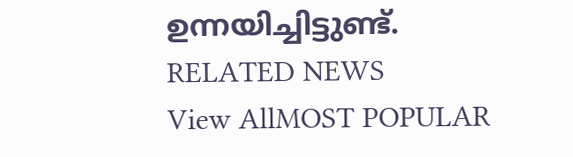ഉന്നയിച്ചിട്ടുണ്ട്.
RELATED NEWS
View AllMOST POPULAR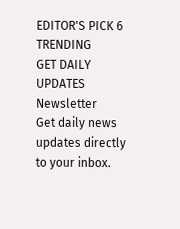EDITOR'S PICK 6
TRENDING
GET DAILY UPDATES
Newsletter
Get daily news updates directly to your inbox.